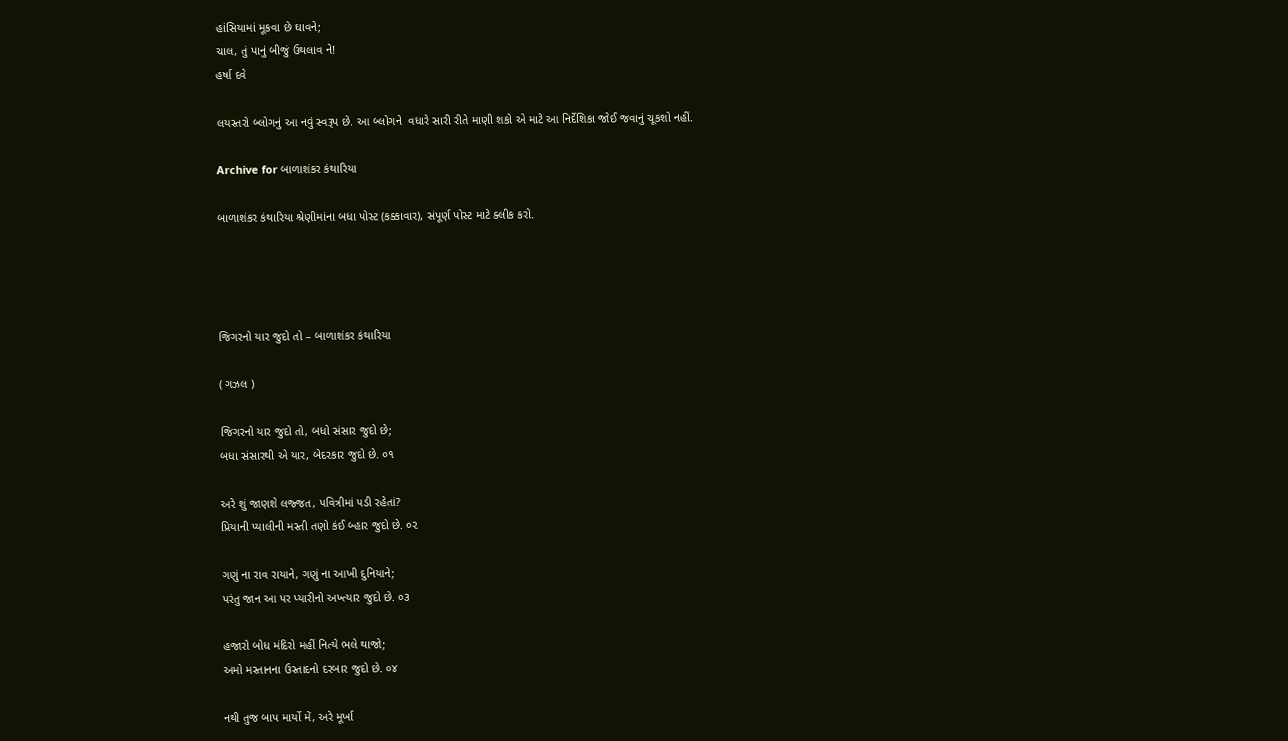હાંસિયામાં મૂકવા છે ઘાવને;
ચાલ, તું પાનું બીજું ઉથલાવ ને!
હર્ષા દવે

લયસ્તરો બ્લોગનું આ નવું સ્વરૂપ છે. આ બ્લોગને  વધારે સારી રીતે માણી શકો એ માટે આ નિર્દેશિકા જોઈ જવાનું ચૂકશો નહીં.

Archive for બાળાશંકર કંથારિયા

બાળાશંકર કંથારિયા શ્રેણીમાંના બધા પોસ્ટ (કક્કાવાર), સંપૂર્ણ પોસ્ટ માટે ક્લીક કરો.




જિગરનો યાર જુદો તો – બાળાશંકર કંથારિયા

( ગઝલ )

જિગરનો યાર જુદો તો, બધો સંસાર જુદો છે;
બધા સંસારથી એ યાર, બેદરકાર જુદો છે. ૦૧

અરે શું જાણશે લજ્જત, પવિત્રીમાં પડી રહેતાં?
પ્રિયાની પ્યાલીની મસ્તી તણો કંઈ બ્હાર જુદો છે. ૦૨

ગણું ના રાવ રાયાને, ગણું ના આખી દુનિયાને;
પરંતુ જાન આ પર પ્યારીનો અખ્ત્યાર જુદો છે. ૦૩

હજારો બોધ મંદિરો મહીં નિત્યે ભલે થાજો;
અમો મસ્તાનના ઉસ્તાદનો દરબાર જુદો છે. ૦૪

નથી તુજ બાપ માર્યો મેં, અરે મૂર્ખા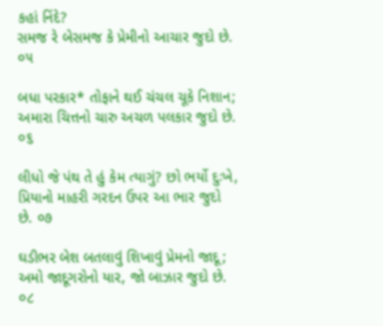કહાં નિંદે?
સમજ રે બેસમજ કે પ્રેમીનો આચાર જુદો છે. ૦૫

બધા પરકાર* તોફાને થઈ ચંચલ ચૂકે નિશાન;
અમારા ચિત્તનો ચારુ અચળ પલકાર જુદો છે. ૦૬

લીધો જે પંથ તે હું કેમ ત્યાગું? છો ભર્યો દુઃખે,
પ્રિયાનો માહરી ગરદન ઉપર આ ભાર જુદો છે. ૦૭

ઘડીભર બેશ બતલાવું શિખાવું પ્રેમનો જાદૂ;
અમો જાદૂગરોનો યાર, જો બાઝાર જુદો છે. ૦૮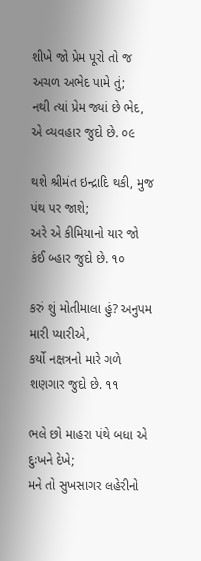શીખે જો પ્રેમ પૂરો તો જ અચળ અભેદ પામે તું;
નથી ત્યાં પ્રેમ જ્યાં છે ભેદ, એ વ્યવહાર જુદો છે. ૦૯

થશે શ્રીમંત ઇન્દ્રાદિ થકી, મુજ પંથ પર જાશે;
અરે એ કીમિયાનો યાર જો કંઈ બ્હાર જુદો છે. ૧૦

કરું શું મોતીમાલા હું? અનુપમ મારી પ્યારીએ,
કર્યો નક્ષત્રનો મારે ગળે શણગાર જુદો છે. ૧૧

ભલે છો માહરા પંથે બધા એ દુઃખને દેખે;
મને તો સુખસાગર લહેરીનો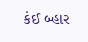કંઈ બ્હાર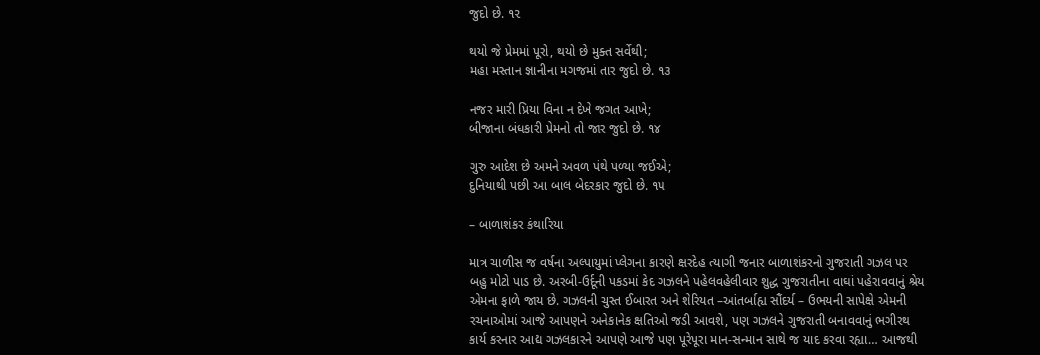જુદો છે. ૧૨

થયો જે પ્રેમમાં પૂરો, થયો છે મુક્ત સર્વેથી;
મહા મસ્તાન જ્ઞાનીના મગજમાં તાર જુદો છે. ૧૩

નજર મારી પ્રિયા વિના ન દેખે જગત આખે;
બીજાના બંધકારી પ્રેમનો તો જાર જુદો છે. ૧૪

ગુરુ આદેશ છે અમને અવળ પંથે પળ્યા જઈએ;
દુનિયાથી પછી આ બાલ બેદરકાર જુદો છે. ૧૫

– બાળાશંકર કંથારિયા

માત્ર ચાળીસ જ વર્ષના અલ્પાયુમાં પ્લેગના કારણે ક્ષરદેહ ત્યાગી જનાર બાળાશંકરનો ગુજરાતી ગઝલ પર બહુ મોટો પાડ છે. અરબી-ઉર્દૂની પકડમાં કેદ ગઝલને પહેલવહેલીવાર શુદ્ધ ગુજરાતીના વાઘાં પહેરાવવાનું શ્રેય એમના ફાળે જાય છે. ગઝલની ચુસ્ત ઈબારત અને શેરિયત –આંતર્બાહ્ય સૌંદર્ય – ઉભયની સાપેક્ષે એમની રચનાઓમાં આજે આપણને અનેકાનેક ક્ષતિઓ જડી આવશે, પણ ગઝલને ગુજરાતી બનાવવાનું ભગીરથ કાર્ય કરનાર આદ્ય ગઝલકારને આપણે આજે પણ પૂરેપૂરા માન-સન્માન સાથે જ યાદ કરવા રહ્યા… આજથી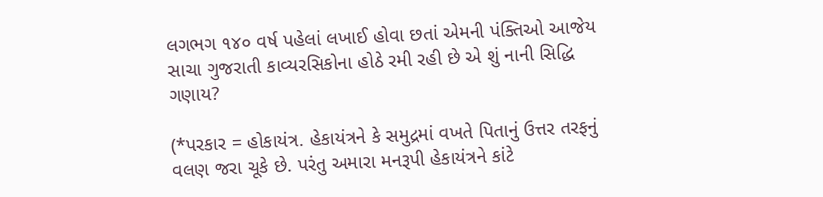લગભગ ૧૪૦ વર્ષ પહેલાં લખાઈ હોવા છતાં એમની પંક્તિઓ આજેય સાચા ગુજરાતી કાવ્યરસિકોના હોઠે રમી રહી છે એ શું નાની સિદ્ધિ ગણાય?

(*પરકાર = હોકાયંત્ર. હેકાયંત્રને કે સમુદ્રમાં વખતે પિતાનું ઉત્તર તરફનું વલણ જરા ચૂકે છે. પરંતુ અમારા મનરૂપી હેકાયંત્રને કાંટે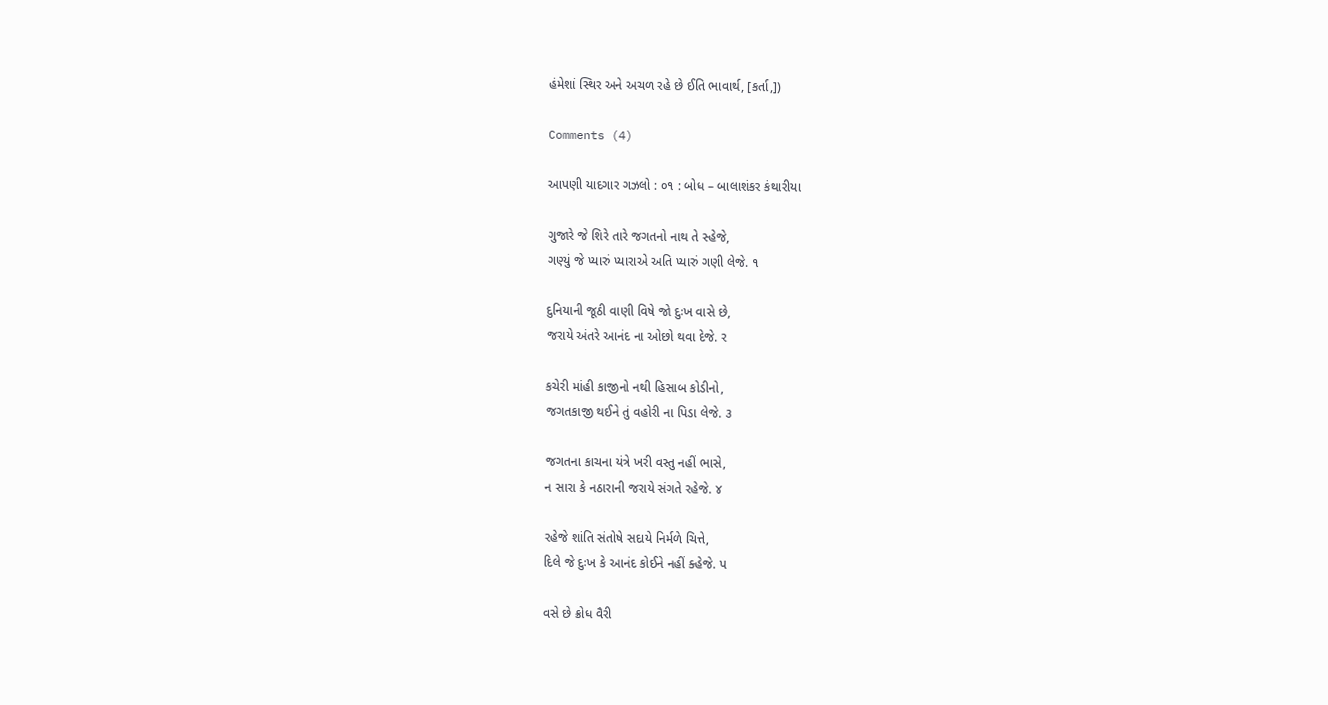હંમેશાં સ્થિર અને અચળ રહે છે ઈતિ ભાવાર્થ, [કર્તા,])

Comments (4)

આપણી યાદગાર ગઝલો : ૦૧ : બોધ – બાલાશંકર કંથારીયા

ગુજારે જે શિરે તારે જગતનો નાથ તે સ્હેજે,
ગણ્યું જે પ્યારું પ્યારાએ અતિ પ્યારું ગણી લેજે. ૧

દુનિયાની જૂઠી વાણી વિષે જો દુઃખ વાસે છે,
જરાયે અંતરે આનંદ ના ઓછો થવા દેજે. ર

કચેરી માંહી કાજીનો નથી હિસાબ કોડીનો,
જગતકાજી થઈને તું વહોરી ના પિડા લેજે. ૩

જગતના કાચના યંત્રે ખરી વસ્તુ નહીં ભાસે,
ન સારા કે નઠારાની જરાયે સંગતે રહેજે. ૪

રહેજે શાંતિ સંતોષે સદાયે નિર્મળે ચિત્તે,
દિલે જે દુઃખ કે આનંદ કોઈને નહીં ક્હેજે. પ

વસે છે ક્રોધ વૈરી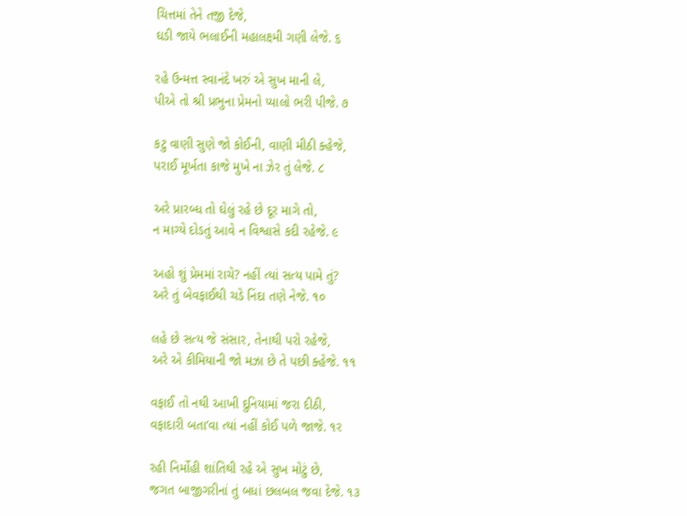ચિત્તમાં તેને તજી દેજે,
ઘડી જાયે ભલાઈની મહાલક્ષ્મી ગણી લેજે. ૬

રહે ઉન્મત્ત સ્વાનંદે ખરું એ સુખ માની લે,
પીએ તો શ્રી પ્રભુના પ્રેમનો પ્યાલો ભરી પીજે. ૭

કટુ વાણી સુણે જો કોઈની, વાણી મીઠી ક્હેજે,
પરાઈ મૂર્ખતા કાજે મુખે ના ઝેર તું લેજે. ૮

અરે પ્રારબ્ધ તો ઘેલું રહે છે દૂર માગે તો,
ન માગ્યે દોડતું આવે ન વિશ્વાસે કદી રહેજે. ૯

અહો શું પ્રેમમાં રાચે? નહીં ત્યાં સત્ય પામે તું?
અરે તું બેવફાઈથી ચડે નિંદા તણે નેજે. ૧૦

લહે છે સત્ય જે સંસાર, તેનાથી પરો રહેજે,
અરે એ કીમિયાની જો મઝા છે તે પછી ક્હેજે. ૧૧

વફાઈ તો નથી આખી દુનિયામાં જરા દીઠી,
વફાદારી બતા’વા ત્યાં નહીં કોઈ પળે જાજે. ૧ર

રહી નિર્મોહી શાંતિથી રહે એ સુખ મોટું છે,
જગત બાજીગરીનાં તું બધાં છલબલ જવા દેજે. ૧૩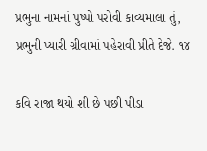પ્રભુના નામનાં પુષ્પો પરોવી કાવ્યમાલા તું,
પ્રભુની પ્યારી ગ્રીવામાં પહેરાવી પ્રીતે દેજે. ૧૪

કવિ રાજા થયો શી છે પછી પીડા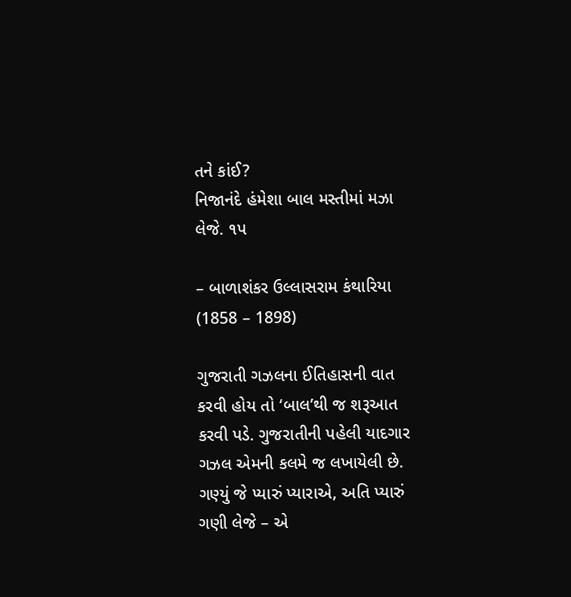તને કાંઈ?
નિજાનંદે હંમેશા બાલ મસ્તીમાં મઝા લેજે. ૧પ

– બાળાશંકર ઉલ્લાસરામ કંથારિયા
(1858 – 1898)

ગુજરાતી ગઝલના ઈતિહાસની વાત કરવી હોય તો ‘બાલ’થી જ શરૂઆત કરવી પડે. ગુજરાતીની પહેલી યાદગાર ગઝલ એમની કલમે જ લખાયેલી છે. ગણ્યું જે પ્યારું પ્યારાએ, અતિ પ્યારું ગણી લેજે – એ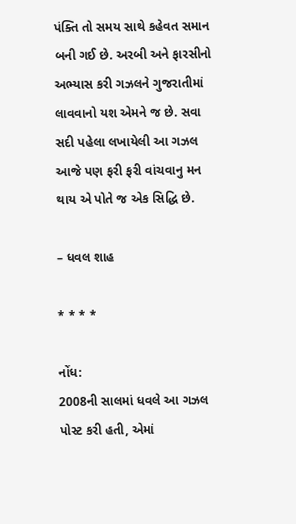પંક્તિ તો સમય સાથે કહેવત સમાન બની ગઈ છે. અરબી અને ફારસીનો અભ્યાસ કરી ગઝલને ગુજરાતીમાં લાવવાનો યશ એમને જ છે. સવા સદી પહેલા લખાયેલી આ ગઝલ આજે પણ ફરી ફરી વાંચવાનુ મન થાય એ પોતે જ એક સિદ્ધિ છે.

– ધવલ શાહ

* * * *

નોંધ:
2008ની સાલમાં ધવલે આ ગઝલ પોસ્ટ કરી હતી, એમાં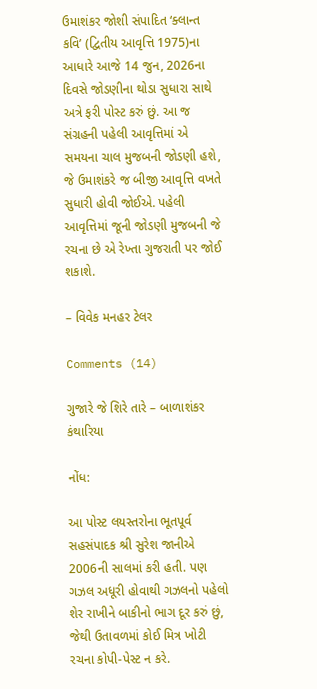ઉમાશંકર જોશી સંપાદિત ‘ક્લાન્ત કવિ’ (દ્વિતીય આવૃત્તિ 1975)ના આધારે આજે 14 જુન, 2026ના દિવસે જોડણીના થોડા સુધારા સાથે અત્રે ફરી પોસ્ટ કરું છું. આ જ સંગ્રહની પહેલી આવૃત્તિમાં એ સમયના ચાલ મુજબની જોડણી હશે, જે ઉમાશંકરે જ બીજી આવૃત્તિ વખતે સુધારી હોવી જોઈએ. પહેલી આવૃત્તિમાં જૂની જોડણી મુજબની જે રચના છે એ રેખ્તા ગુજરાતી પર જોઈ શકાશે.

– વિવેક મનહર ટેલર

Comments (14)

ગુજારે જે શિરે તારે – બાળાશંકર કંથારિયા

નોંધ:

આ પોસ્ટ લયસ્તરોના ભૂતપૂર્વ સહસંપાદક શ્રી સુરેશ જાનીએ 2006ની સાલમાં કરી હતી. પણ ગઝલ અધૂરી હોવાથી ગઝલનો પહેલો શેર રાખીને બાકીનો ભાગ દૂર કરું છું, જેથી ઉતાવળમાં કોઈ મિત્ર ખોટી રચના કોપી-પેસ્ટ ન કરે.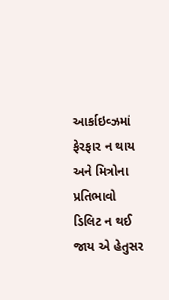આર્કાઇવ્ઝમાં ફેરફાર ન થાય અને મિત્રોના પ્રતિભાવો ડિલિટ ન થઈ જાય એ હેતુસર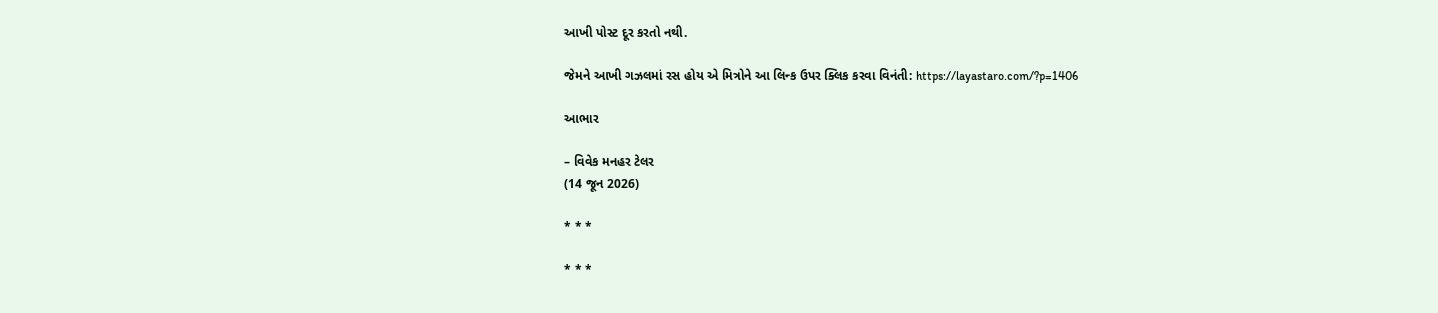આખી પોસ્ટ દૂર કરતો નથી.

જેમને આખી ગઝલમાં રસ હોય એ મિત્રોને આ લિન્ક ઉપર ક્લિક કરવા વિનંતી: https://layastaro.com/?p=1406

આભાર

– વિવેક મનહર ટેલર
(14 જૂન 2026)

* * *

* * *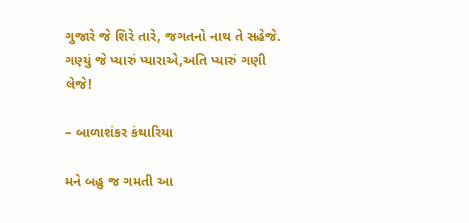ગુજારે જે શિરે તારે, જગતનો નાથ તે સહેજે.
ગણ્યું જે પ્યારું પ્યારાએ,અતિ પ્યારું ગણી લેજે!

– બાળાશંકર કંથારિયા

મને બહુ જ ગમતી આ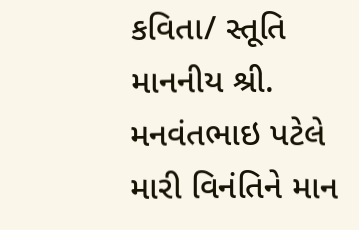કવિતા/ સ્તૂતિ માનનીય શ્રી. મનવંતભાઇ પટેલે મારી વિનંતિને માન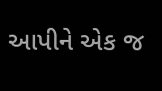આપીને એક જ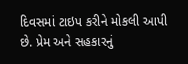દિવસમાં ટાઇપ કરીને મોકલી આપી છે. પ્રેમ અને સહકારનું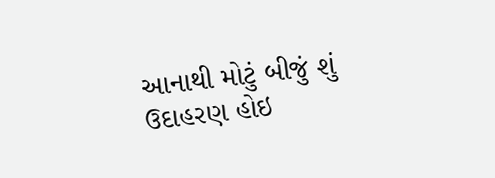આનાથી મોટું બીજું શું ઉદાહરણ હોઇ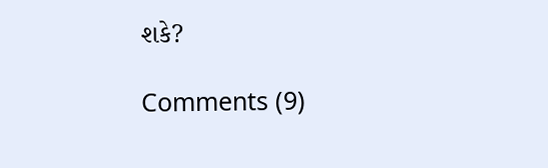શકે?

Comments (9)